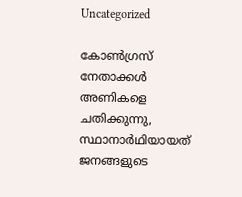Uncategorized

കോൺഗ്രസ് നേതാക്കൾ അണികളെ ചതിക്കുന്നു, സ്ഥാനാർഥിയായത് ജനങ്ങളുടെ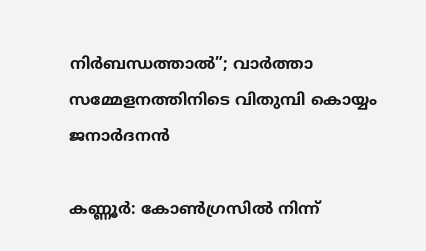നിർബന്ധത്താൽ”; വാർത്താ സമ്മേളനത്തിനിടെ വിതുമ്പി കൊയ്യം ജനാർദനൻ

കണ്ണൂർ: കോൺഗ്രസിൽ നിന്ന്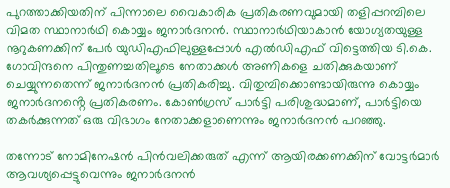പുറത്താക്കിയതിന് പിന്നാലെ വൈകാരിക പ്രതികരണവുമായി തളിപ്പറമ്പിലെ വിമത സ്ഥാനാർഥി കൊയ്യം ജനാർദനൻ. സ്ഥാനാർഥിയാകാൻ യോഗ്യതയുള്ള നൂറുകണക്കിന് പേർ യുഡിഎഫിലുള്ളപ്പോൾ എൽഡിഎഫ് വിട്ടെത്തിയ ടി.കെ. ഗോവിന്ദനെ പിന്തുണച്ചതിലൂടെ നേതാക്കൾ അണികളെ ചതിക്കുകയാണ് ചെയ്യുന്നതെന്ന് ജനാർദനൻ പ്രതികരിച്ചു. വിതുമ്പിക്കൊണ്ടായിരുന്നു കൊയ്യം ജനാർദനൻ്റെ പ്രതികരണം. കോൺഗ്രസ് പാർട്ടി പരിശുദ്ധമാണ്, പാർട്ടിയെ തകർക്കുന്നത് ഒരു വിഭാഗം നേതാക്കളാണെന്നും ജനാർദനൻ പറഞ്ഞു.

തന്നോട് നോമിനേഷൻ പിൻവലിക്കരുത് എന്ന് ആയിരക്കണക്കിന് വോട്ടർമാർ ആവശ്യപ്പെട്ടുവെന്നും ജനാർദനൻ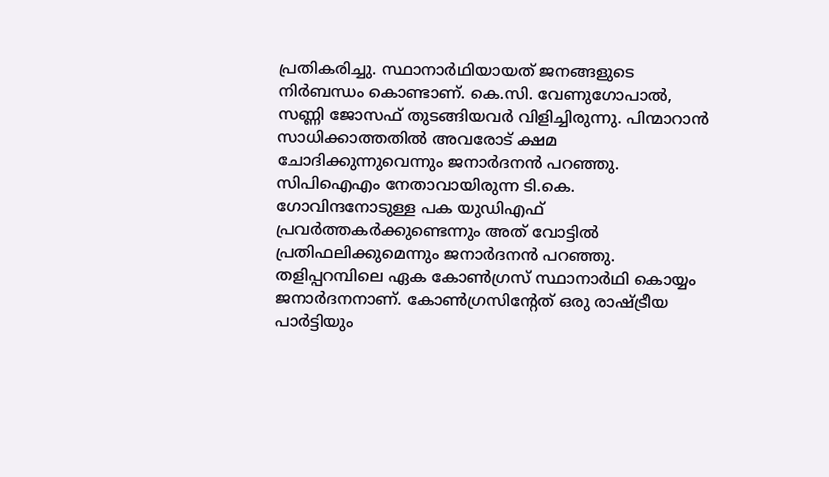പ്രതികരിച്ചു. സ്ഥാനാർഥിയായത് ജനങ്ങളുടെ നിർബന്ധം കൊണ്ടാണ്. കെ.സി. വേണുഗോപാൽ, സണ്ണി ജോസഫ് തുടങ്ങിയവർ വിളിച്ചിരുന്നു. പിന്മാറാൻ സാധിക്കാത്തതിൽ അവരോട് ക്ഷമ ചോദിക്കുന്നുവെന്നും ജനാർദനൻ പറഞ്ഞു.
സിപിഐഎം നേതാവായിരുന്ന ടി.കെ. ഗോവിന്ദനോടുള്ള പക യുഡിഎഫ് പ്രവർത്തകർക്കുണ്ടെന്നും അത് വോട്ടിൽ പ്രതിഫലിക്കുമെന്നും ജനാർദനൻ പറഞ്ഞു. തളിപ്പറമ്പിലെ ഏക കോൺഗ്രസ് സ്ഥാനാർഥി കൊയ്യം ജനാർദനനാണ്. കോൺഗ്രസിന്റേത് ഒരു രാഷ്ട്രീയ പാർട്ടിയും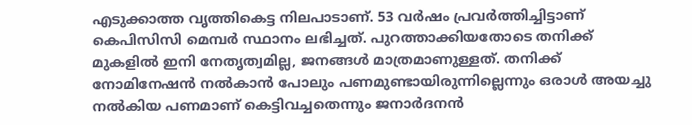എടുക്കാത്ത വൃത്തികെട്ട നിലപാടാണ്. 53 വർഷം പ്രവർത്തിച്ചിട്ടാണ് കെപിസിസി മെമ്പർ സ്ഥാനം ലഭിച്ചത്. പുറത്താക്കിയതോടെ തനിക്ക് മുകളിൽ ഇനി നേതൃത്വമില്ല, ജനങ്ങൾ മാത്രമാണുള്ളത്. തനിക്ക് നോമിനേഷൻ നൽകാൻ പോലും പണമുണ്ടായിരുന്നില്ലെന്നും ഒരാൾ അയച്ചു നൽകിയ പണമാണ് കെട്ടിവച്ചതെന്നും ജനാർദനൻ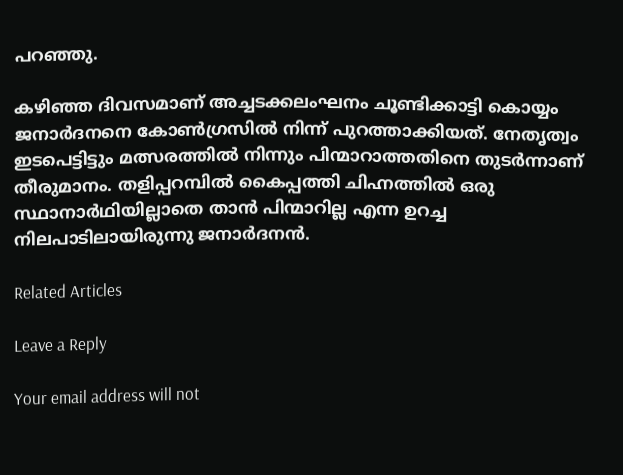പറഞ്ഞു.

കഴിഞ്ഞ ദിവസമാണ് അച്ചടക്കലംഘനം ചൂണ്ടിക്കാട്ടി കൊയ്യം ജനാർദനനെ കോൺഗ്രസിൽ നിന്ന് പുറത്താക്കിയത്. നേതൃത്വം ഇടപെട്ടിട്ടും മത്സരത്തിൽ നിന്നും പിന്മാറാത്തതിനെ തുടർന്നാണ് തീരുമാനം. തളിപ്പറമ്പിൽ കൈപ്പത്തി ചിഹ്നത്തിൽ ഒരു സ്ഥാനാർഥിയില്ലാതെ താൻ പിന്മാറില്ല എന്ന ഉറച്ച നിലപാടിലായിരുന്നു ജനാർദനൻ.

Related Articles

Leave a Reply

Your email address will not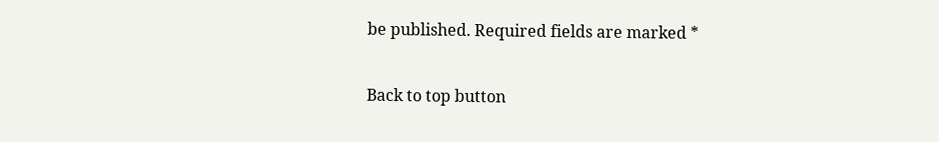be published. Required fields are marked *

Back to top button